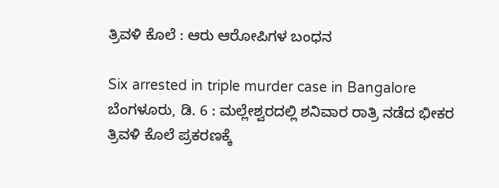ತ್ರಿವಳಿ ಕೊಲೆ : ಆರು ಆರೋಪಿಗಳ ಬಂಧನ

Six arrested in triple murder case in Bangalore
ಬೆಂಗಳೂರು, ಡಿ. 6 : ಮಲ್ಲೇಶ್ವರದಲ್ಲಿ ಶನಿವಾರ ರಾತ್ರಿ ನಡೆದ ಭೀಕರ ತ್ರಿವಳಿ ಕೊಲೆ ಪ್ರಕರಣಕ್ಕೆ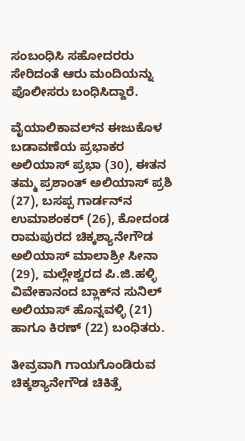ಸಂಬಂಧಿಸಿ ಸಹೋದರರು ಸೇರಿದಂತೆ ಆರು ಮಂದಿಯನ್ನು ಪೊಲೀಸರು ಬಂಧಿಸಿದ್ದಾರೆ.

ವೈಯಾಲಿಕಾವಲ್‌ನ ಈಜುಕೊಳ ಬಡಾವಣೆಯ ಪ್ರಭಾಕರ ಅಲಿಯಾಸ್ ಪ್ರಭಾ (30), ಈತನ ತಮ್ಮ ಪ್ರಶಾಂತ್ ಅಲಿಯಾಸ್ ಪ್ರಶಿ (27), ಬಸಪ್ಪ ಗಾರ್ಡನ್‌ನ ಉಮಾಶಂಕರ್ (26), ಕೋದಂಡ ರಾಮಪುರದ ಚಿಕ್ಕಶ್ಯಾನೇಗೌಡ ಅಲಿಯಾಸ್ ಮಾಲಾಶ್ರೀ ಸೀನಾ (29), ಮಲ್ಲೇಶ್ವರದ ಪಿ.ಜಿ.ಹಳ್ಳಿ ವಿವೇಕಾನಂದ ಬ್ಲಾಕ್‌ನ ಸುನಿಲ್ ಅಲಿಯಾಸ್ ಹೊನ್ನವಳ್ಳಿ (21) ಹಾಗೂ ಕಿರಣ್ (22) ಬಂಧಿತರು.

ತೀವ್ರವಾಗಿ ಗಾಯಗೊಂಡಿರುವ ಚಿಕ್ಕಶ್ಯಾನೇಗೌಡ ಚಿಕಿತ್ಸೆ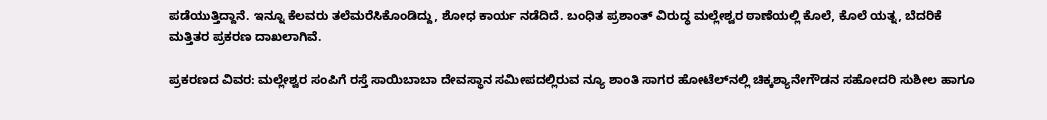ಪಡೆಯುತ್ತಿದ್ದಾನೆ. ಇನ್ನೂ ಕೆಲವರು ತಲೆಮರೆಸಿಕೊಂಡಿದ್ದು, ಶೋಧ ಕಾರ್ಯ ನಡೆದಿದೆ. ಬಂಧಿತ ಪ್ರಶಾಂತ್ ವಿರುದ್ಧ ಮಲ್ಲೇಶ್ವರ ಠಾಣೆಯಲ್ಲಿ ಕೊಲೆ, ಕೊಲೆ ಯತ್ನ, ಬೆದರಿಕೆ ಮತ್ತಿತರ ಪ್ರಕರಣ ದಾಖಲಾಗಿವೆ.

ಪ್ರಕರಣದ ವಿವರ: ಮಲ್ಲೇಶ್ವರ ಸಂಪಿಗೆ ರಸ್ತೆ ಸಾಯಿಬಾಬಾ ದೇವಸ್ಥಾನ ಸಮೀಪದಲ್ಲಿರುವ ನ್ಯೂ ಶಾಂತಿ ಸಾಗರ ಹೋಟೆಲ್‌ನಲ್ಲಿ ಚಿಕ್ಕಶ್ಯಾನೇಗೌಡನ ಸಹೋದರಿ ಸುಶೀಲ ಹಾಗೂ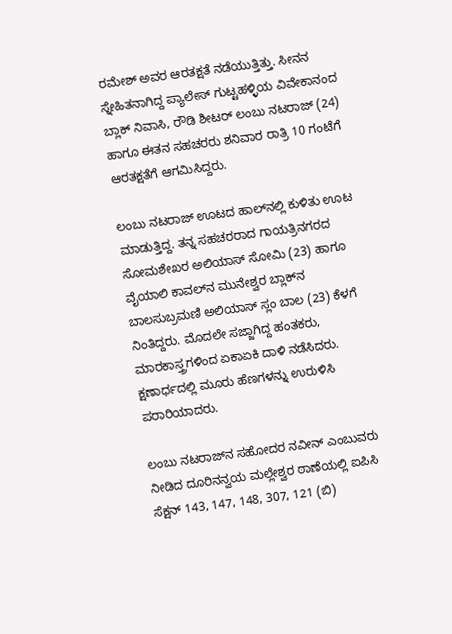ರಮೇಶ್ ಅವರ ಆರತಕ್ಷತೆ ನಡೆಯುತ್ತಿತ್ತು. ಸೀನನ ಸ್ನೇಹಿತನಾಗಿದ್ದ ಪ್ಯಾಲೇಸ್ ಗುಟ್ಟಹಳ್ಳಿಯ ವಿವೇಕಾನಂದ ಬ್ಲಾಕ್ ನಿವಾಸಿ, ರೌಡಿ ಶೀಟರ್ ಲಂಬು ನಟರಾಜ್ (24) ಹಾಗೂ ಈತನ ಸಹಚರರು ಶನಿವಾರ ರಾತ್ರಿ 10 ಗಂಟೆಗೆ ಆರತಕ್ಷತೆಗೆ ಆಗಮಿಸಿದ್ದರು.

ಲಂಬು ನಟರಾಜ್ ಊಟದ ಹಾಲ್‌ನಲ್ಲಿ ಕುಳಿತು ಊಟ ಮಾಡುತ್ತಿದ್ದ. ತನ್ನ ಸಹಚರರಾದ ಗಾಯತ್ರಿನಗರದ ಸೋಮಶೇಖರ ಅಲಿಯಾಸ್ ಸೋಮಿ (23) ಹಾಗೂ ವೈಯಾಲಿ ಕಾವಲ್‌ನ ಮುನೇಶ್ವರ ಬ್ಲಾಕ್‌ನ ಬಾಲಸುಬ್ರಮಣಿ ಅಲಿಯಾಸ್ ಸ್ಲಂ ಬಾಲ (23) ಕೆಳಗೆ ನಿಂತಿದ್ದರು. ಮೊದಲೇ ಸಜ್ಜಾಗಿದ್ದ ಹಂತಕರು, ಮಾರಕಾಸ್ತ್ರಗಳಿಂದ ಏಕಾಏಕಿ ದಾಳಿ ನಡೆಸಿದರು. ಕ್ಷಣಾರ್ಧದಲ್ಲಿ ಮೂರು ಹೆಣಗಳನ್ನು ಉರುಳಿಸಿ ಪರಾರಿಯಾದರು.

ಲಂಬು ನಟರಾಜ್‌ನ ಸಹೋದರ ನವೀನ್ ಎಂಬುವರು ನೀಡಿದ ದೂರಿನನ್ವಯ ಮಲ್ಲೇಶ್ವರ ಠಾಣೆಯಲ್ಲಿ ಐಪಿಸಿ ಸೆಕ್ಷನ್ 143, 147, 148, 307, 121 (ಬಿ)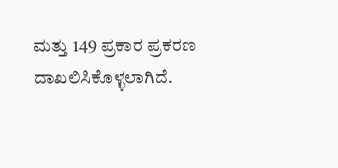ಮತ್ತು 149 ಪ್ರಕಾರ ಪ್ರಕರಣ ದಾಖಲಿಸಿಕೊಳ್ಳಲಾಗಿದೆ.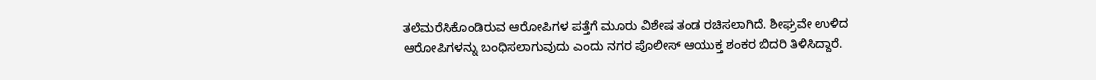ತಲೆಮರೆಸಿಕೊಂಡಿರುವ ಆರೋಪಿಗಳ ಪತ್ತೆಗೆ ಮೂರು ವಿಶೇಷ ತಂಡ ರಚಿಸಲಾಗಿದೆ. ಶೀಘ್ರವೇ ಉಳಿದ ಆರೋಪಿಗಳನ್ನು ಬಂಧಿಸಲಾಗುವುದು ಎಂದು ನಗರ ಪೊಲೀಸ್ ಆಯುಕ್ತ ಶಂಕರ ಬಿದರಿ ತಿಳಿಸಿದ್ದಾರೆ.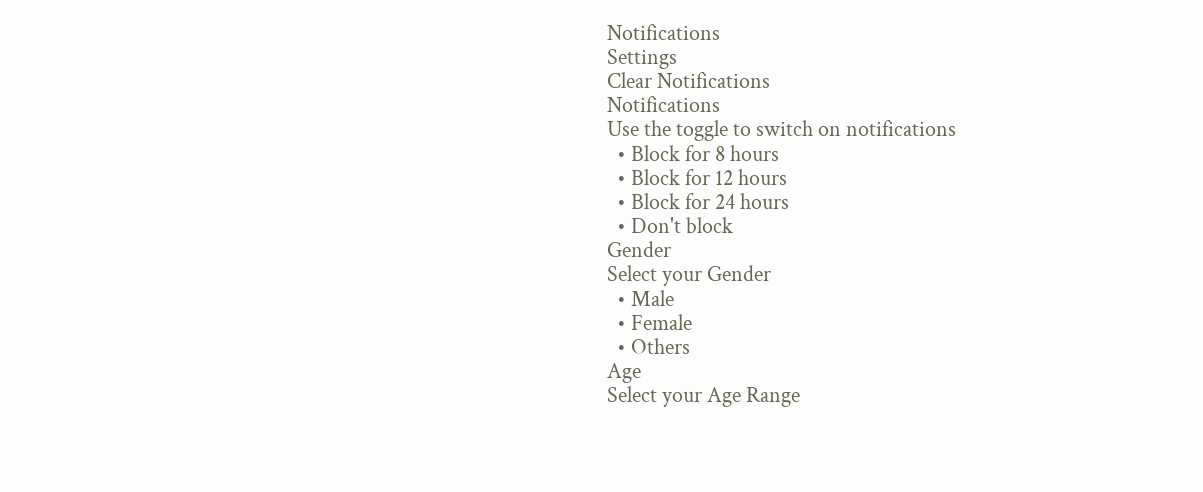Notifications
Settings
Clear Notifications
Notifications
Use the toggle to switch on notifications
  • Block for 8 hours
  • Block for 12 hours
  • Block for 24 hours
  • Don't block
Gender
Select your Gender
  • Male
  • Female
  • Others
Age
Select your Age Range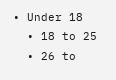• Under 18
  • 18 to 25
  • 26 to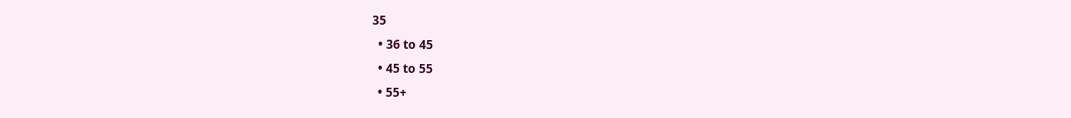35
  • 36 to 45
  • 45 to 55
  • 55+